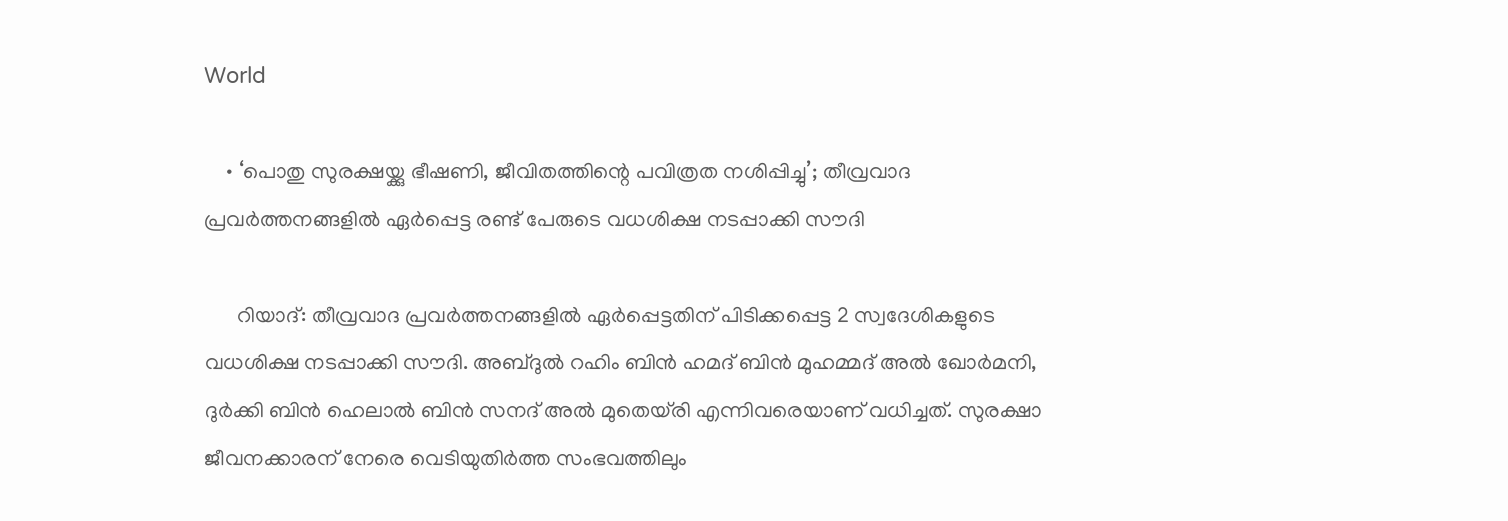World

    • ‘പൊതു സുരക്ഷയ്ക്കു ഭീഷണി, ജീവിതത്തിന്റെ പവിത്രത നശിപ്പിച്ചു’; തീവ്രവാദ പ്രവര്‍ത്തനങ്ങളില്‍ ഏര്‍പ്പെട്ട രണ്ട് പേരുടെ വധശിക്ഷ നടപ്പാക്കി സൗദി

      റിയാദ്: തീവ്രവാദ പ്രവര്‍ത്തനങ്ങളില്‍ ഏര്‍പ്പെട്ടതിന് പിടിക്കപ്പെട്ട 2 സ്വദേശികളുടെ വധശിക്ഷ നടപ്പാക്കി സൗദി. അബ്ദുല്‍ റഹിം ബിന്‍ ഹമദ് ബിന്‍ മുഹമ്മദ് അല്‍ ഖോര്‍മനി, ദുര്‍ക്കി ബിന്‍ ഹെലാല്‍ ബിന്‍ സനദ് അല്‍ മുതെയ്രി എന്നിവരെയാണ് വധിച്ചത്. സുരക്ഷാ ജീവനക്കാരന് നേരെ വെടിയുതിര്‍ത്ത സംഭവത്തിലും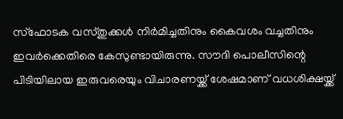സ്‌ഫോടക വസ്തുക്കള്‍ നിര്‍മിച്ചതിനും കൈവശം വച്ചതിനും ഇവര്‍ക്കെതിരെ കേസുണ്ടായിരുന്നു. സൗദി പൊലീസിന്റെ പിടിയിലായ ഇരുവരെയും വിചാരണയ്ക്ക് ശേഷമാണ് വധശിക്ഷയ്ക്ക്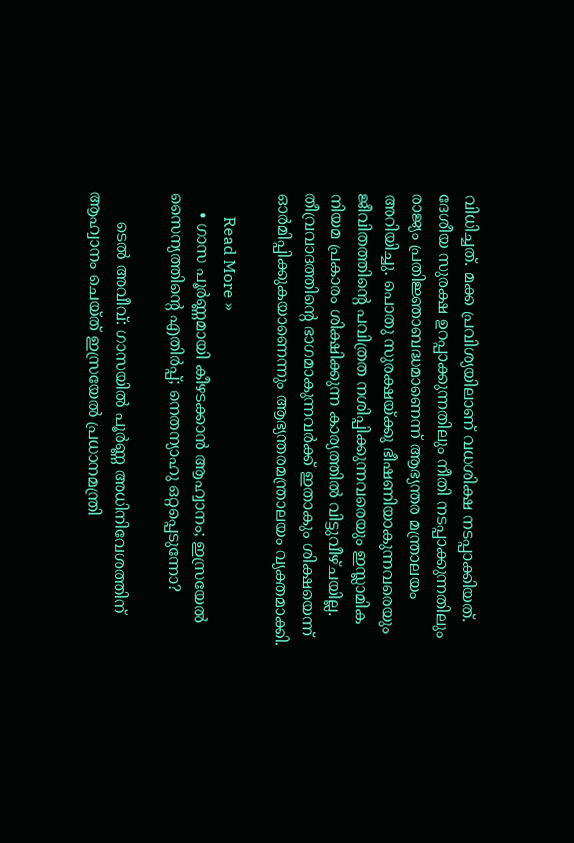വിധിച്ചത്. മക്ക പ്രവിശ്യയിലാണ് വധശിക്ഷ നടപ്പാക്കിയത്. ദേശീയ സുരക്ഷ ഉറപ്പാക്കുന്നതിലും നീതി നടപ്പാക്കുന്നതിലും രാജ്യം പ്രതിജ്ഞാബദ്ധമാണെന്ന് ആഭ്യന്തര മന്ത്രാലയം അറിയിച്ചു. പൊതു സുരക്ഷയ്ക്കു ഭീഷണിയാകുന്നവരെയും ജീവിതത്തിന്റെ പവിത്രത നശിപ്പിക്കുന്നവരെയും ഇസ്ലാമിക നിയമ പ്രകാരം ശിക്ഷിക്കുന്ന കാര്യത്തില്‍ വിട്ടുവീഴ്ചയില്ല. തീവ്രവാദത്തിന്റെ ഭാഗമാകുന്നവര്‍ക്ക് ഇതാകും ശിക്ഷയെന്ന് ഓര്‍മിപ്പിക്കുകയാണെന്നും ആഭ്യന്തരമന്ത്രാലയം വ്യക്തമാക്കി.

      Read More »
    • ഗാസ പൂര്‍ണ്ണമായി കീഴടക്കാന്‍ ആഹ്വാനം; ഇസ്രയേല്‍ സൈന്യത്തിന്റെ എതിര്‍പ്പ്; നെതന്യാഹു ഒറ്റപ്പെടുന്നോ?

      ടെല്‍ അവീവ്: ഗാസയില്‍ പൂര്‍ണ്ണ അധിനിവേശത്തിന് ആഹ്വാനം ചെയ്ത് ഇസ്രയേല്‍ പ്രധാനമന്ത്രി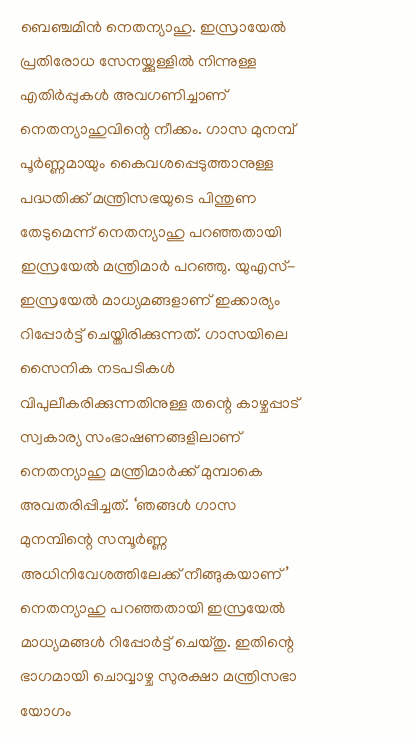ബെഞ്ചമിന്‍ നെതന്യാഹു. ഇസ്രായേല്‍ പ്രതിരോധ സേനയ്ക്കുള്ളില്‍ നിന്നുള്ള എതിര്‍പ്പുകള്‍ അവഗണിച്ചാണ് നെതന്യാഹുവിന്റെ നീക്കം. ഗാസ മുനമ്പ് പൂര്‍ണ്ണമായും കൈവശപ്പെടുത്താനുള്ള പദ്ധതിക്ക് മന്ത്രിസഭയുടെ പിന്തുണ തേടുമെന്ന് നെതന്യാഹു പറഞ്ഞതായി ഇസ്രയേല്‍ മന്ത്രിമാര്‍ പറഞ്ഞു. യുഎസ്-ഇസ്രയേല്‍ മാധ്യമങ്ങളാണ് ഇക്കാര്യം റിപ്പോര്‍ട്ട് ചെയ്തിരിക്കുന്നത്. ഗാസയിലെ സൈനിക നടപടികള്‍ വിപുലീകരിക്കുന്നതിനുള്ള തന്റെ കാഴ്ചപ്പാട് സ്വകാര്യ സംഭാഷണങ്ങളിലാണ് നെതന്യാഹു മന്ത്രിമാര്‍ക്ക് മുമ്പാകെ അവതരിപ്പിച്ചത്. ‘ഞങ്ങള്‍ ഗാസ മുനമ്പിന്റെ സമ്പൂര്‍ണ്ണ അധിനിവേശത്തിലേക്ക് നീങ്ങുകയാണ്’ നെതന്യാഹു പറഞ്ഞതായി ഇസ്രയേല്‍ മാധ്യമങ്ങള്‍ റിപ്പോര്‍ട്ട് ചെയ്തു. ഇതിന്റെ ഭാഗമായി ചൊവ്വാഴ്ച സുരക്ഷാ മന്ത്രിസഭാ യോഗം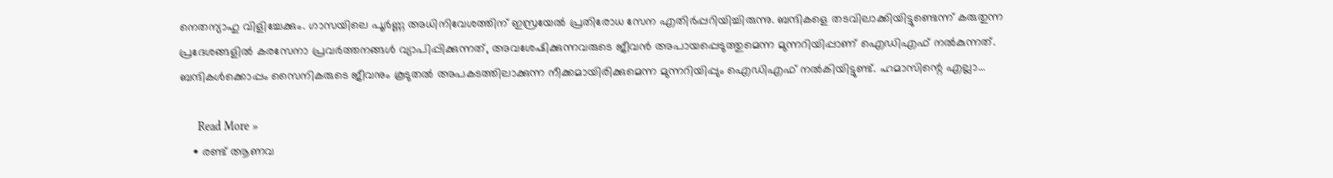നെതന്യാഹു വിളിച്ചേക്കും. ഗാസയിലെ പൂര്‍ണ്ണ അധിനിവേശത്തിന് ഇസ്രയേല്‍ പ്രതിരോധ സേന എതിര്‍പ്പറിയിച്ചിരുന്നു. ബന്ദികളെ തടവിലാക്കിയിട്ടുണ്ടെന്ന് കരുതുന്ന പ്രദേശങ്ങളില്‍ കരസേനാ പ്രവര്‍ത്തനങ്ങള്‍ വ്യാപിപ്പിക്കുന്നത്, അവശേഷിക്കുന്നവരുടെ ജീവന്‍ അപായപ്പെടുത്തുമെന്ന മുന്നറിയിപ്പാണ് ഐഡിഎഫ് നല്‍കുന്നത്. ബന്ദികള്‍ക്കൊപ്പം സൈനികരുടെ ജീവനും കൂടുതല്‍ അപകടത്തിലാക്കുന്ന നീക്കമായിരിക്കുമെന്ന മുന്നറിയിപ്പും ഐഡിഎഫ് നല്‍കിയിട്ടുണ്ട്. ഹമാസിന്റെ എല്ലാ…

      Read More »
    • രണ്ട് ആണവ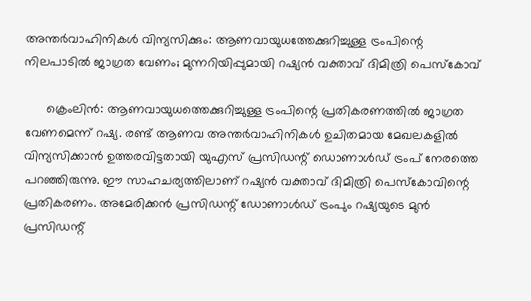അന്തര്‍വാഹിനികള്‍ വിന്യസിക്കും: ആണവായുധത്തേക്കുറിച്ചുള്ള ട്രംപിന്റെ നിലപാടില്‍ ജാഗ്രത വേണം; മുന്നറിയിപ്പുമായി റഷ്യന്‍ വക്താവ് ദിമിത്രി പെസ്‌കോവ്

      ക്രെംലിന്‍: ആണവായുധത്തെക്കുറിച്ചുള്ള ട്രംപിന്റെ പ്രതികരണത്തില്‍ ജാഗ്രത വേണമെന്ന് റഷ്യ. രണ്ട് ആണവ അന്തര്‍വാഹിനികള്‍ ഉചിതമായ മേഖലകളില്‍ വിന്യസിക്കാന്‍ ഉത്തരവിട്ടതായി യുഎസ് പ്രസിഡന്റ് ഡൊണാള്‍ഡ് ട്രംപ് നേരത്തെ പറഞ്ഞിരുന്നു. ഈ സാഹചര്യത്തിലാണ് റഷ്യന്‍ വക്താവ് ദിമിത്രി പെസ്‌കോവിന്റെ പ്രതികരണം. അമേരിക്കന്‍ പ്രസിഡന്റ് ഡോണാള്‍ഡ് ട്രംപും റഷ്യയുടെ മുന്‍ പ്രസിഡന്റ്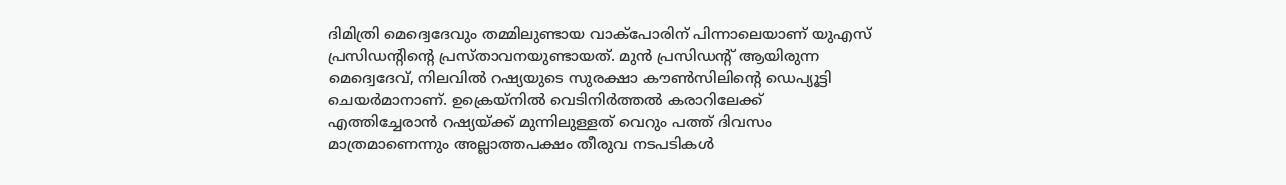ദിമിത്രി മെദ്വെദേവും തമ്മിലുണ്ടായ വാക്‌പോരിന് പിന്നാലെയാണ് യുഎസ് പ്രസിഡന്റിന്റെ പ്രസ്താവനയുണ്ടായത്. മുന്‍ പ്രസിഡന്റ് ആയിരുന്ന മെദ്വെദേവ്, നിലവില്‍ റഷ്യയുടെ സുരക്ഷാ കൗണ്‍സിലിന്റെ ഡെപ്യൂട്ടി ചെയര്‍മാനാണ്. ഉക്രെയ്നില്‍ വെടിനിര്‍ത്തല്‍ കരാറിലേക്ക് എത്തിച്ചേരാന്‍ റഷ്യയ്ക്ക് മുന്നിലുള്ളത് വെറും പത്ത് ദിവസം മാത്രമാണെന്നും അല്ലാത്തപക്ഷം തീരുവ നടപടികള്‍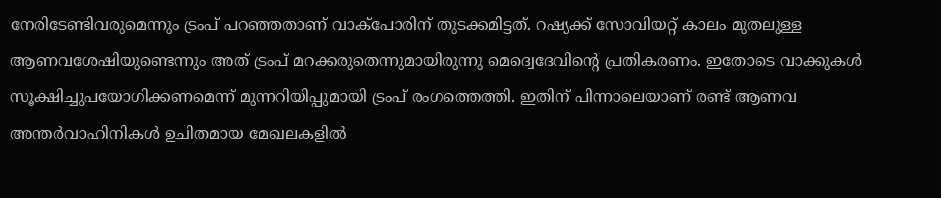നേരിടേണ്ടിവരുമെന്നും ട്രംപ് പറഞ്ഞതാണ് വാക്‌പോരിന് തുടക്കമിട്ടത്. റഷ്യക്ക് സോവിയറ്റ് കാലം മുതലുള്ള ആണവശേഷിയുണ്ടെന്നും അത് ട്രംപ് മറക്കരുതെന്നുമായിരുന്നു മെദ്വെദേവിന്റെ പ്രതികരണം. ഇതോടെ വാക്കുകള്‍ സൂക്ഷിച്ചുപയോഗിക്കണമെന്ന് മുന്നറിയിപ്പുമായി ട്രംപ് രംഗത്തെത്തി. ഇതിന് പിന്നാലെയാണ് രണ്ട് ആണവ അന്തര്‍വാഹിനികള്‍ ഉചിതമായ മേഖലകളില്‍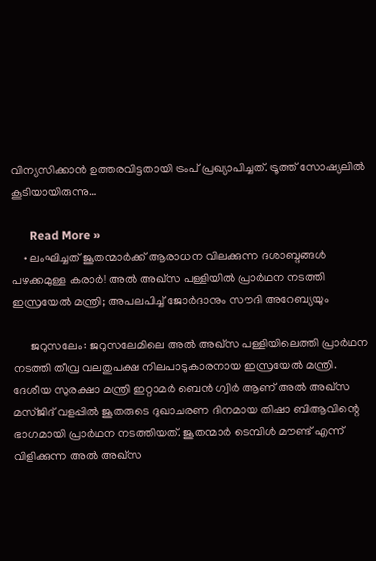വിന്യസിക്കാന്‍ ഉത്തരവിട്ടതായി ട്രംപ് പ്രഖ്യാപിച്ചത്. ട്രൂത്ത് സോഷ്യലില്‍ കൂടിയായിരുന്നു…

      Read More »
    • ലംഘിച്ചത് ജൂതന്മാര്‍ക്ക് ആരാധന വിലക്കുന്ന ദശാബ്ദങ്ങള്‍ പഴക്കമുള്ള കരാര്‍! അല്‍ അഖ്സ പള്ളിയില്‍ പ്രാര്‍ഥന നടത്തി ഇസ്രയേല്‍ മന്ത്രി; അപലപിച്ച് ജോര്‍ദാനും സൗദി അറേബ്യയും

      ജറുസലേം: ജറുസലേമിലെ അല്‍ അഖ്സ പള്ളിയിലെത്തി പ്രാര്‍ഥന നടത്തി തീവ്ര വലതുപക്ഷ നിലപാടുകാരനായ ഇസ്രയേല്‍ മന്ത്രി. ദേശീയ സുരക്ഷാ മന്ത്രി ഇറ്റാമര്‍ ബെന്‍ ഗ്വിര്‍ ആണ് അല്‍ അഖ്‌സ മസ്ജിദ് വളപ്പില്‍ ജൂതരുടെ ദുഖാചരണ ദിനമായ തിഷാ ബിആവിന്റെ ഭാഗമായി പ്രാര്‍ഥന നടത്തിയത്. ജൂതന്മാര്‍ ടെമ്പിള്‍ മൗണ്ട് എന്ന് വിളിക്കുന്ന അല്‍ അഖ്സ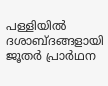പള്ളിയില്‍ ദശാബ്ദങ്ങളായി ജൂതര്‍ പ്രാര്‍ഥന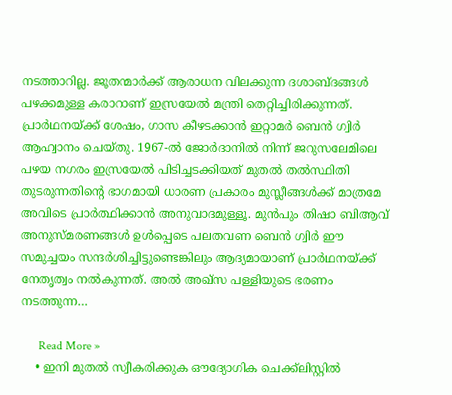നടത്താറില്ല. ജൂതന്മാര്‍ക്ക് ആരാധന വിലക്കുന്ന ദശാബ്ദങ്ങള്‍ പഴക്കമുള്ള കരാറാണ് ഇസ്രയേല്‍ മന്ത്രി തെറ്റിച്ചിരിക്കുന്നത്. പ്രാര്‍ഥനയ്ക്ക് ശേഷം, ഗാസ കീഴടക്കാന്‍ ഇറ്റാമര്‍ ബെന്‍ ഗ്വിര്‍ ആഹ്വാനം ചെയ്തു. 1967-ല്‍ ജോര്‍ദാനില്‍ നിന്ന് ജറുസലേമിലെ പഴയ നഗരം ഇസ്രയേല്‍ പിടിച്ചടക്കിയത് മുതല്‍ തല്‍സ്ഥിതി തുടരുന്നതിന്റെ ഭാഗമായി ധാരണ പ്രകാരം മുസ്ലീങ്ങള്‍ക്ക് മാത്രമേ അവിടെ പ്രാര്‍ത്ഥിക്കാന്‍ അനുവാദമുള്ളൂ. മുന്‍പും തിഷാ ബിആവ് അനുസ്മരണങ്ങള്‍ ഉള്‍പ്പെടെ പലതവണ ബെന്‍ ഗ്വിര്‍ ഈ സമുച്ചയം സന്ദര്‍ശിച്ചിട്ടുണ്ടെങ്കിലും ആദ്യമായാണ് പ്രാര്‍ഥനയ്ക്ക് നേതൃത്വം നല്‍കുന്നത്. അല്‍ അഖ്സ പള്ളിയുടെ ഭരണം നടത്തുന്ന…

      Read More »
    • ഇനി മുതല്‍ സ്വീകരിക്കുക ഔദ്യോഗിക ചെക്ക്ലിസ്റ്റില്‍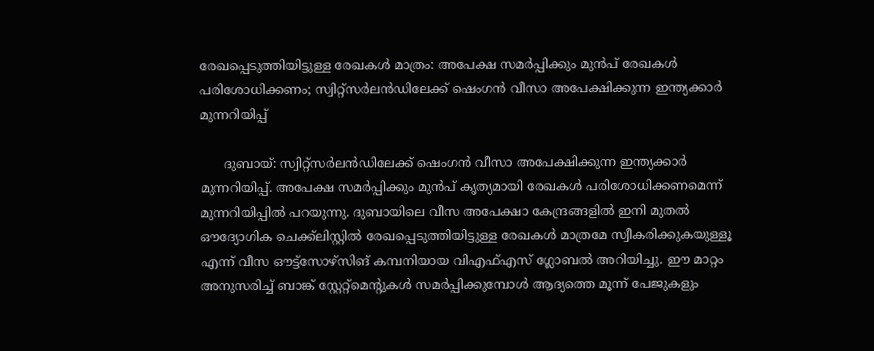രേഖപ്പെടുത്തിയിട്ടുള്ള രേഖകള്‍ മാത്രം: അപേക്ഷ സമര്‍പ്പിക്കും മുന്‍പ് രേഖകള്‍ പരിശോധിക്കണം; സ്വിറ്റ്സര്‍ലന്‍ഡിലേക്ക് ഷെംഗന്‍ വീസാ അപേക്ഷിക്കുന്ന ഇന്ത്യക്കാര്‍ മുന്നറിയിപ്പ്

      ദുബായ്: സ്വിറ്റ്സര്‍ലന്‍ഡിലേക്ക് ഷെംഗന്‍ വീസാ അപേക്ഷിക്കുന്ന ഇന്ത്യക്കാര്‍ മുന്നറിയിപ്പ്. അപേക്ഷ സമര്‍പ്പിക്കും മുന്‍പ് കൃത്യമായി രേഖകള്‍ പരിശോധിക്കണമെന്ന് മുന്നറിയിപ്പില്‍ പറയുന്നു. ദുബായിലെ വീസ അപേക്ഷാ കേന്ദ്രങ്ങളില്‍ ഇനി മുതല്‍ ഔദ്യോഗിക ചെക്ക്ലിസ്റ്റില്‍ രേഖപ്പെടുത്തിയിട്ടുള്ള രേഖകള്‍ മാത്രമേ സ്വീകരിക്കുകയുള്ളൂ എന്ന് വീസ ഔട്ട്സോഴ്സിങ് കമ്പനിയായ വിഎഫ്എസ് ഗ്ലോബല്‍ അറിയിച്ചു. ഈ മാറ്റം അനുസരിച്ച് ബാങ്ക് സ്റ്റേറ്റ്മെന്റുകള്‍ സമര്‍പ്പിക്കുമ്പോള്‍ ആദ്യത്തെ മൂന്ന് പേജുകളും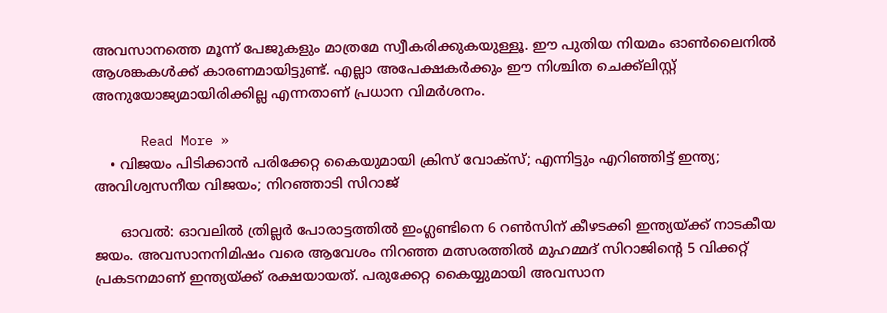അവസാനത്തെ മൂന്ന് പേജുകളും മാത്രമേ സ്വീകരിക്കുകയുള്ളൂ. ഈ പുതിയ നിയമം ഓണ്‍ലൈനില്‍ ആശങ്കകള്‍ക്ക് കാരണമായിട്ടുണ്ട്. എല്ലാ അപേക്ഷകര്‍ക്കും ഈ നിശ്ചിത ചെക്ക്ലിസ്റ്റ് അനുയോജ്യമായിരിക്കില്ല എന്നതാണ് പ്രധാന വിമര്‍ശനം.

      Read More »
    • വിജയം പിടിക്കാന്‍ പരിക്കേറ്റ കൈയുമായി ക്രിസ് വോക്‌സ്; എന്നിട്ടും എറിഞ്ഞിട്ട് ഇന്ത്യ; അവിശ്വസനീയ വിജയം; നിറഞ്ഞാടി സിറാജ്‌

      ഓവല്‍: ഓവലില്‍ ത്രില്ലര്‍ പോരാട്ടത്തില്‍ ഇംഗ്ലണ്ടിനെ 6 റണ്‍സിന് കീഴടക്കി ഇന്ത്യയ്ക്ക് നാടകീയ ജയം. അവസാനനിമിഷം വരെ ആവേശം നിറ‍ഞ്ഞ മത്സരത്തില്‍ മുഹമ്മദ് സിറാജിന്‍റെ 5 വിക്കറ്റ് പ്രകടനമാണ് ഇന്ത്യയ്ക്ക് രക്ഷയായത്. പരുക്കേറ്റ കൈയ്യുമായി അവസാന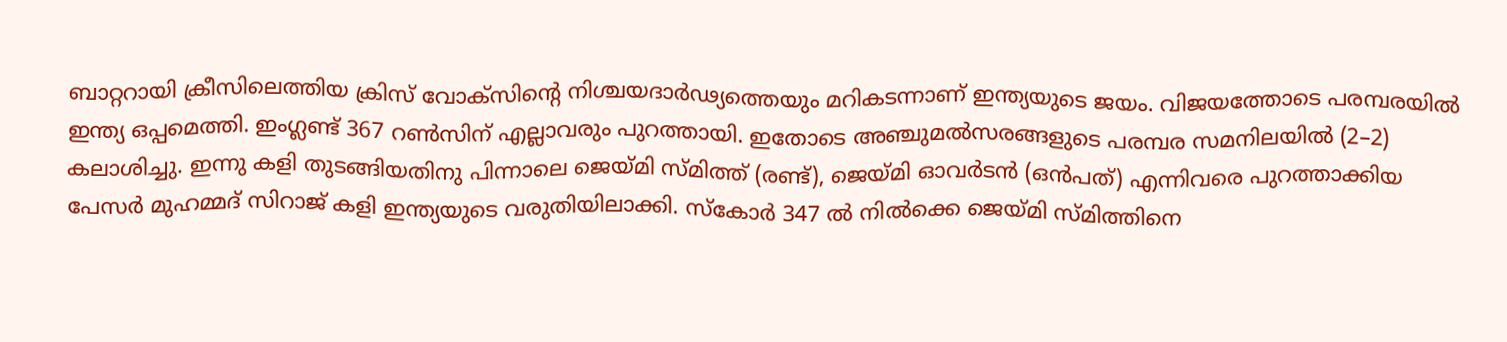ബാറ്ററായി ക്രീസിലെത്തിയ ക്രിസ് വോക്സിന്‍റെ നിശ്ചയദാര്‍ഢ്യത്തെയും മറികടന്നാണ് ഇന്ത്യയുടെ ജയം. വിജയത്തോടെ പരമ്പരയില്‍ ഇന്ത്യ ഒപ്പമെത്തി. ഇംഗ്ലണ്ട് 367 റണ്‍സിന് എല്ലാവരും പുറത്തായി. ഇതോടെ അഞ്ചുമല്‍സരങ്ങളുടെ പരമ്പര സമനിലയില്‍ (2–2) കലാശിച്ചു. ഇന്നു കളി തുടങ്ങിയതിനു പിന്നാലെ ജെയ്മി സ്മിത്ത് (രണ്ട്), ജെയ്മി ഓവര്‍ടൻ (ഒൻപത്) എന്നിവരെ പുറത്താക്കിയ പേസർ മുഹമ്മദ് സിറാജ് കളി ഇന്ത്യയുടെ വരുതിയിലാക്കി. സ്കോർ 347 ൽ നിൽക്കെ ജെയ്മി സ്മിത്തിനെ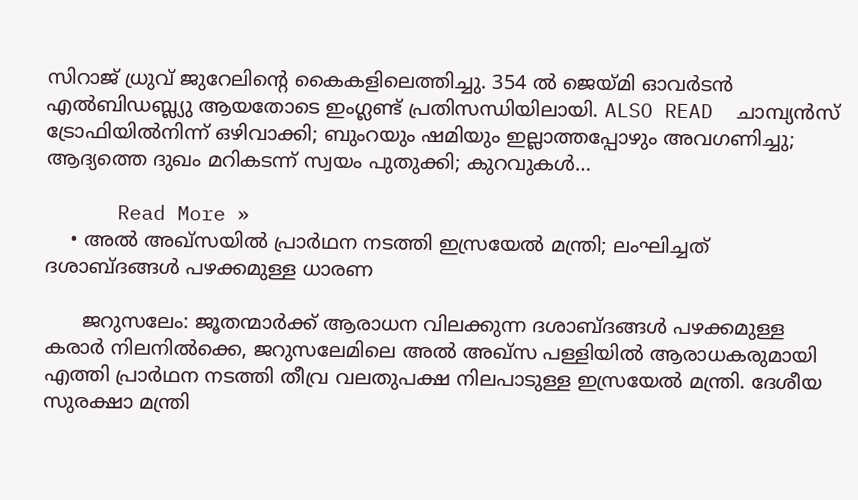സിറാജ് ധ്രുവ് ജുറേലിന്റെ കൈകളിലെത്തിച്ചു. 354 ൽ ജെയ്മി ഓവര്‍ടൻ എൽബിഡബ്ല്യു ആയതോടെ ഇംഗ്ലണ്ട് പ്രതിസന്ധിയിലായി. ALSO READ  ചാമ്പ്യന്‍സ് ട്രോഫിയില്‍നിന്ന് ഒഴിവാക്കി; ബുംറയും ഷമിയും ഇല്ലാത്തപ്പോഴും അവഗണിച്ചു; ആദ്യത്തെ ദുഖം മറികടന്ന് സ്വയം പുതുക്കി; കുറവുകള്‍…

      Read More »
    • അല്‍ അഖ്സയില്‍ പ്രാര്‍ഥന നടത്തി ഇസ്രയേല്‍ മന്ത്രി; ലംഘിച്ചത് ദശാബ്ദങ്ങള്‍ പഴക്കമുള്ള ധാരണ

      ജറുസലേം: ജൂതന്മാര്‍ക്ക് ആരാധന വിലക്കുന്ന ദശാബ്ദങ്ങള്‍ പഴക്കമുള്ള കരാര്‍ നിലനില്‍ക്കെ, ജറുസലേമിലെ അല്‍ അഖ്സ പള്ളിയില്‍ ആരാധകരുമായി എത്തി പ്രാര്‍ഥന നടത്തി തീവ്ര വലതുപക്ഷ നിലപാടുള്ള ഇസ്രയേല്‍ മന്ത്രി. ദേശീയ സുരക്ഷാ മന്ത്രി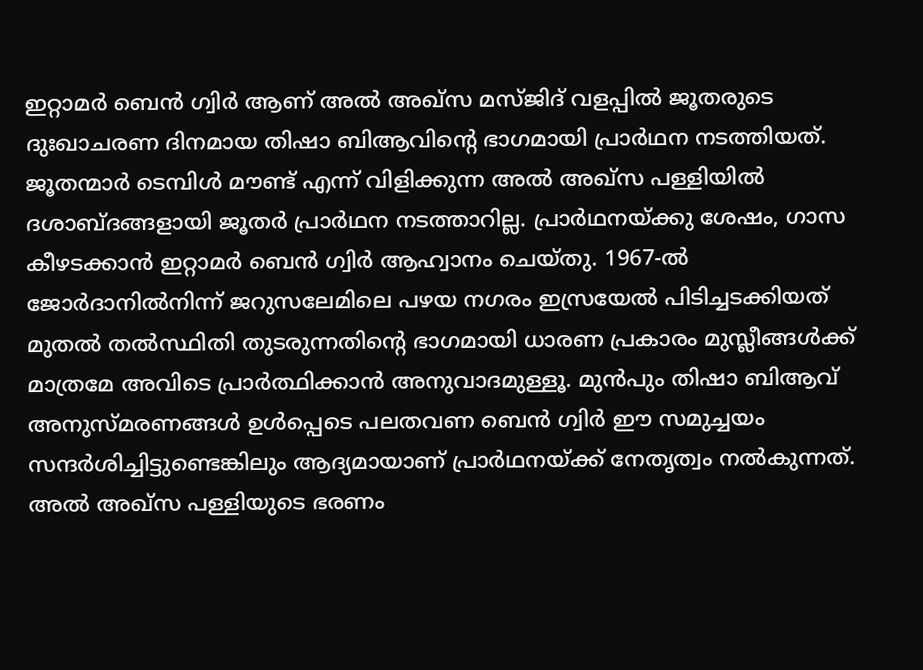ഇറ്റാമര്‍ ബെന്‍ ഗ്വിര്‍ ആണ് അല്‍ അഖ്‌സ മസ്ജിദ് വളപ്പില്‍ ജൂതരുടെ ദുഃഖാചരണ ദിനമായ തിഷാ ബിആവിന്റെ ഭാഗമായി പ്രാര്‍ഥന നടത്തിയത്. ജൂതന്മാര്‍ ടെമ്പിള്‍ മൗണ്ട് എന്ന് വിളിക്കുന്ന അല്‍ അഖ്സ പള്ളിയില്‍ ദശാബ്ദങ്ങളായി ജൂതര്‍ പ്രാര്‍ഥന നടത്താറില്ല. പ്രാര്‍ഥനയ്ക്കു ശേഷം, ഗാസ കീഴടക്കാന്‍ ഇറ്റാമര്‍ ബെന്‍ ഗ്വിര്‍ ആഹ്വാനം ചെയ്തു. 1967-ല്‍ ജോര്‍ദാനില്‍നിന്ന് ജറുസലേമിലെ പഴയ നഗരം ഇസ്രയേല്‍ പിടിച്ചടക്കിയത് മുതല്‍ തല്‍സ്ഥിതി തുടരുന്നതിന്റെ ഭാഗമായി ധാരണ പ്രകാരം മുസ്ലീങ്ങള്‍ക്ക് മാത്രമേ അവിടെ പ്രാര്‍ത്ഥിക്കാന്‍ അനുവാദമുള്ളൂ. മുന്‍പും തിഷാ ബിആവ് അനുസ്മരണങ്ങള്‍ ഉള്‍പ്പെടെ പലതവണ ബെന്‍ ഗ്വിര്‍ ഈ സമുച്ചയം സന്ദര്‍ശിച്ചിട്ടുണ്ടെങ്കിലും ആദ്യമായാണ് പ്രാര്‍ഥനയ്ക്ക് നേതൃത്വം നല്‍കുന്നത്. അല്‍ അഖ്സ പള്ളിയുടെ ഭരണം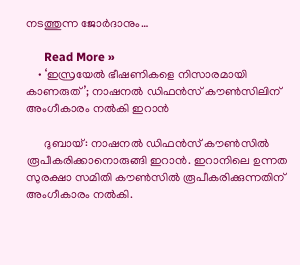നടത്തുന്ന ജോര്‍ദാനും…

      Read More »
    • ‘ഇസ്രയേല്‍ ഭീഷണികളെ നിസാരമായി കാണരുത്’; നാഷനല്‍ ഡിഫന്‍സ് കൗണ്‍സിലിന് അംഗീകാരം നല്‍കി ഇറാന്‍

      ദുബായ്: നാഷനല്‍ ഡിഫന്‍സ് കൗണ്‍സില്‍ രൂപീകരിക്കാനൊരുങ്ങി ഇറാന്‍. ഇറാനിലെ ഉന്നത സുരക്ഷാ സമിതി കൗണ്‍സില്‍ രൂപീകരിക്കുന്നതിന് അംഗീകാരം നല്‍കി.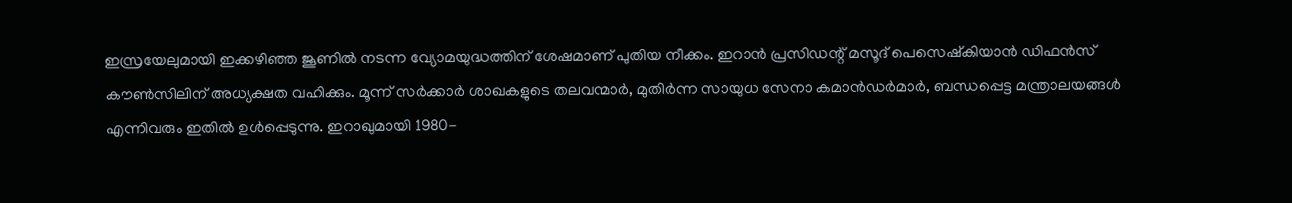ഇസ്രയേലുമായി ഇക്കഴിഞ്ഞ ജൂണില്‍ നടന്ന വ്യോമയുദ്ധത്തിന് ശേഷമാണ് പുതിയ നീക്കം. ഇറാന്‍ പ്രസിഡന്റ് മസൂദ് പെസെഷ്‌കിയാന്‍ ഡിഫന്‍സ് കൗണ്‍സിലിന് അധ്യക്ഷത വഹിക്കും. മൂന്ന് സര്‍ക്കാര്‍ ശാഖകളുടെ തലവന്മാര്‍, മുതിര്‍ന്ന സായുധ സേനാ കമാന്‍ഡര്‍മാര്‍, ബന്ധപ്പെട്ട മന്ത്രാലയങ്ങള്‍ എന്നിവരും ഇതില്‍ ഉള്‍പ്പെടുന്നു. ഇറാഖുമായി 1980-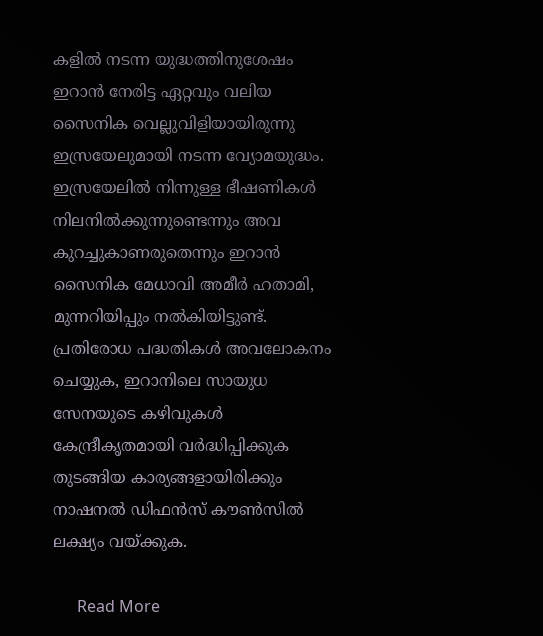കളില്‍ നടന്ന യുദ്ധത്തിനുശേഷം ഇറാന്‍ നേരിട്ട ഏറ്റവും വലിയ സൈനിക വെല്ലുവിളിയായിരുന്നു ഇസ്രയേലുമായി നടന്ന വ്യോമയുദ്ധം. ഇസ്രയേലില്‍ നിന്നുള്ള ഭീഷണികള്‍ നിലനില്‍ക്കുന്നുണ്ടെന്നും അവ കുറച്ചുകാണരുതെന്നും ഇറാന്‍ സൈനിക മേധാവി അമീര്‍ ഹതാമി, മുന്നറിയിപ്പും നല്‍കിയിട്ടുണ്ട്. പ്രതിരോധ പദ്ധതികള്‍ അവലോകനം ചെയ്യുക, ഇറാനിലെ സായുധ സേനയുടെ കഴിവുകള്‍ കേന്ദ്രീകൃതമായി വര്‍ദ്ധിപ്പിക്കുക തുടങ്ങിയ കാര്യങ്ങളായിരിക്കും നാഷനല്‍ ഡിഫന്‍സ് കൗണ്‍സില്‍ ലക്ഷ്യം വയ്ക്കുക.

      Read More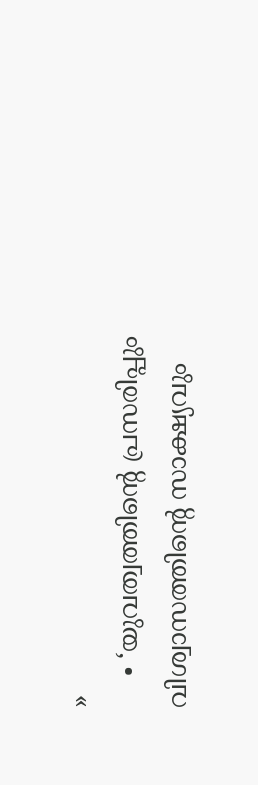»
    • ‘യുവത്വത്തിന്റെ പ്രസരിപ്പും വിശ്വാസത്തിന്റെ സാക്ഷ്യവും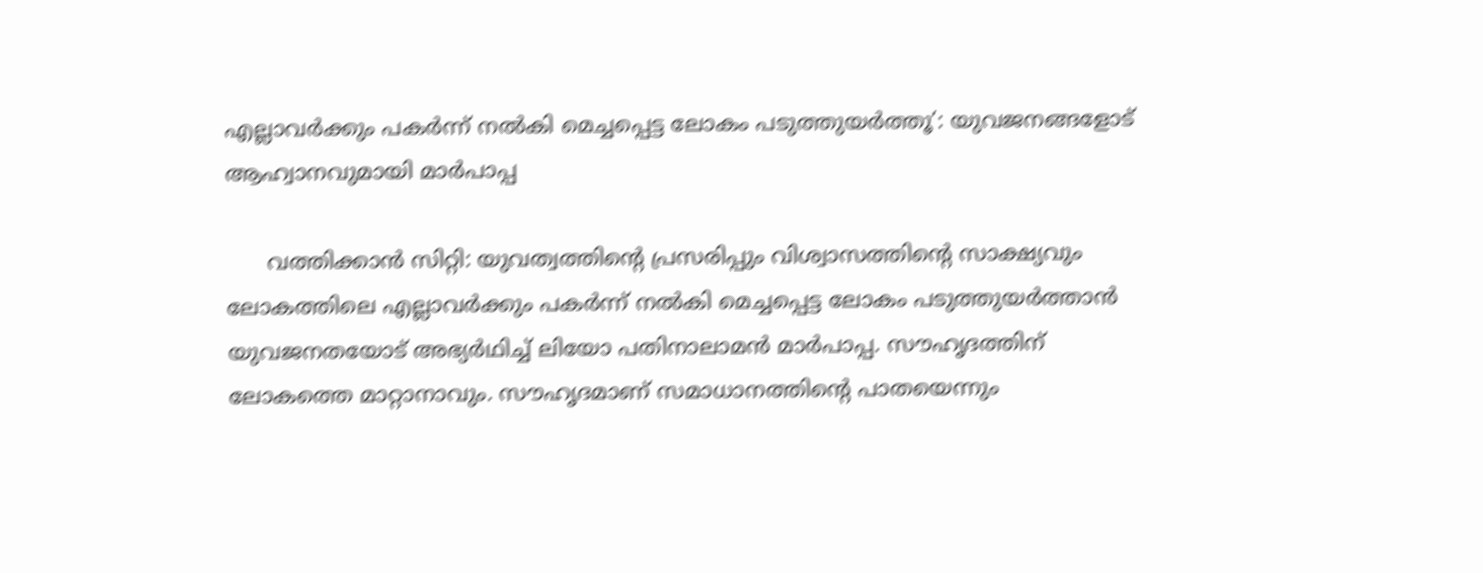എല്ലാവര്‍ക്കും പകര്‍ന്ന് നല്‍കി മെച്ചപ്പെട്ട ലോകം പടുത്തുയര്‍ത്തൂ’: യുവജനങ്ങളോട് ആഹ്വാനവുമായി മാര്‍പാപ്പ

      വത്തിക്കാന്‍ സിറ്റി: യുവത്വത്തിന്റെ പ്രസരിപ്പും വിശ്വാസത്തിന്റെ സാക്ഷ്യവും ലോകത്തിലെ എല്ലാവര്‍ക്കും പകര്‍ന്ന് നല്‍കി മെച്ചപ്പെട്ട ലോകം പടുത്തുയര്‍ത്താന്‍ യുവജനതയോട് അഭ്യര്‍ഥിച്ച് ലിയോ പതിനാലാമന്‍ മാര്‍പാപ്പ. സൗഹൃദത്തിന് ലോകത്തെ മാറ്റാനാവും. സൗഹൃദമാണ് സമാധാനത്തിന്റെ പാതയെന്നും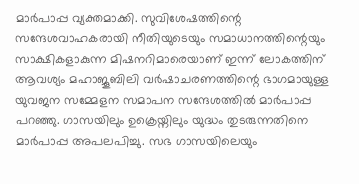മാര്‍പാപ്പ വ്യക്തമാക്കി. സുവിശേഷത്തിന്റെ സന്ദേശവാഹകരായി നീതിയുടെയും സമാധാനത്തിന്റെയും സാക്ഷികളാകുന്ന മിഷനറിമാരെയാണ് ഇന്ന് ലോകത്തിന് ആവശ്യം മഹാജൂബിലി വര്‍ഷാചരണത്തിന്റെ ഭാഗമായുള്ള യുവജന സമ്മേളന സമാപന സന്ദേശത്തില്‍ മാര്‍പാപ്പ പറഞ്ഞു. ഗാസയിലും ഉക്രെയ്നിലും യുദ്ധം തുടരുന്നതിനെ മാര്‍പാപ്പ അപലപിച്ചു. സഭ ഗാസയിലെയും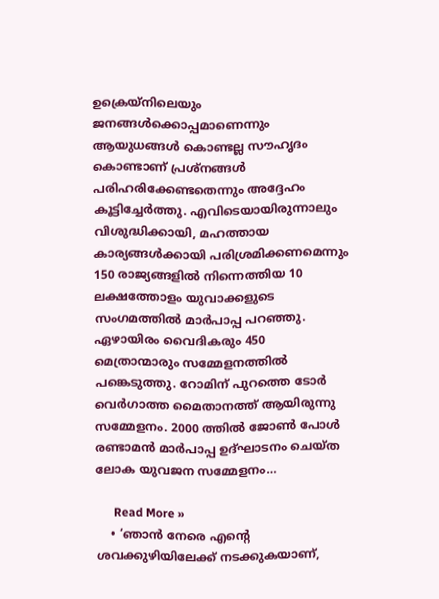ഉക്രെയ്നിലെയും ജനങ്ങള്‍ക്കൊപ്പമാണെന്നും ആയുധങ്ങള്‍ കൊണ്ടല്ല സൗഹൃദം കൊണ്ടാണ് പ്രശ്നങ്ങള്‍ പരിഹരിക്കേണ്ടതെന്നും അദ്ദേഹം കൂട്ടിച്ചേര്‍ത്തു. എവിടെയായിരുന്നാലും വിശുദ്ധിക്കായി, മഹത്തായ കാര്യങ്ങള്‍ക്കായി പരിശ്രമിക്കണമെന്നും 150 രാജ്യങ്ങളില്‍ നിന്നെത്തിയ 10 ലക്ഷത്തോളം യുവാക്കളുടെ സംഗമത്തില്‍ മാര്‍പാപ്പ പറഞ്ഞു. ഏഴായിരം വൈദികരും 450 മെത്രാന്മാരും സമ്മേളനത്തില്‍ പങ്കെടുത്തു. റോമിന് പുറത്തെ ടോര്‍ വെര്‍ഗാത്ത മൈതാനത്ത് ആയിരുന്നു സമ്മേളനം. 2000 ത്തില്‍ ജോണ്‍ പോള്‍ രണ്ടാമന്‍ മാര്‍പാപ്പ ഉദ്ഘാടനം ചെയ്ത ലോക യുവജന സമ്മേളനം…

      Read More »
    • ‘ഞാന്‍ നേരെ എന്റെ ശവക്കുഴിയിലേക്ക് നടക്കുകയാണ്,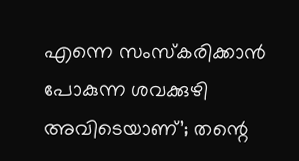എന്നെ സംസ്‌കരിക്കാന്‍ പോകുന്ന ശവക്കുഴി അവിടെയാണ്’; തന്റെ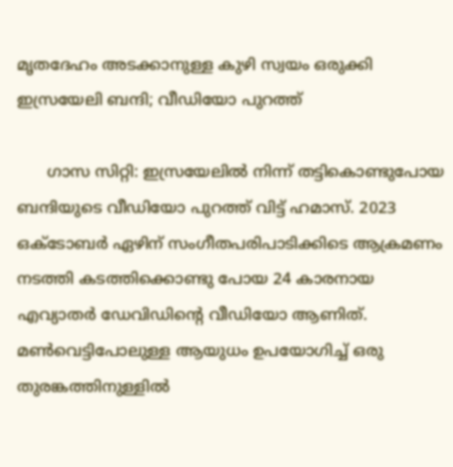മൃതദേഹം അടക്കാനുള്ള കുഴി സ്വയം ഒരുക്കി ഇസ്രയേലി ബന്ദി; വീഡിയോ പുറത്ത്

      ഗാസ സിറ്റി: ഇസ്രയേലില്‍ നിന്ന് തട്ടികൊണ്ടുപോയ ബന്ദിയുടെ വീഡിയോ പുറത്ത് വിട്ട് ഹമാസ്. 2023 ഒക്ടോബര്‍ ഏഴിന് സംഗീതപരിപാടിക്കിടെ ആക്രമണം നടത്തി കടത്തിക്കൊണ്ടു പോയ 24 കാരനായ എവ്യാതര്‍ ഡേവിഡിന്റെ വീഡിയോ ആണിത്. മണ്‍വെട്ടിപോലുള്ള ആയുധം ഉപയോഗിച്ച് ഒരു തുരങ്കത്തിനുള്ളില്‍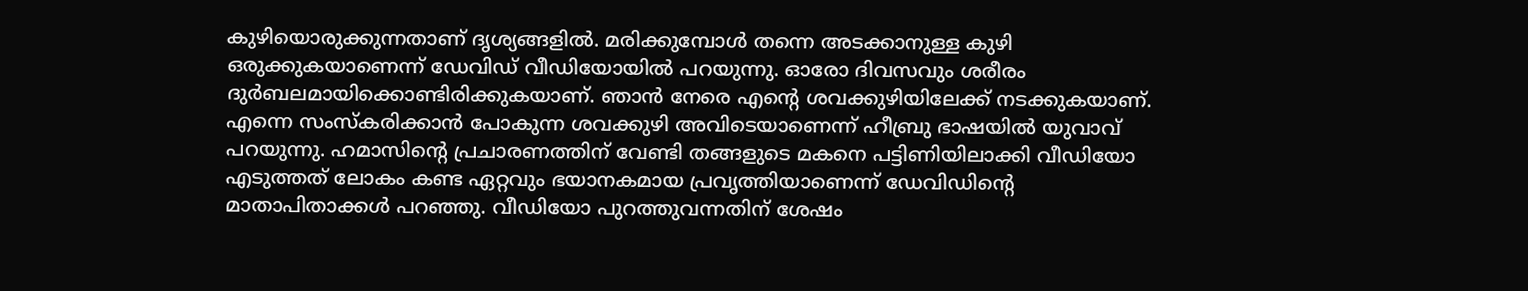കുഴിയൊരുക്കുന്നതാണ് ദൃശ്യങ്ങളില്‍. മരിക്കുമ്പോള്‍ തന്നെ അടക്കാനുള്ള കുഴി ഒരുക്കുകയാണെന്ന് ഡേവിഡ് വീഡിയോയില്‍ പറയുന്നു. ഓരോ ദിവസവും ശരീരം ദുര്‍ബലമായിക്കൊണ്ടിരിക്കുകയാണ്. ഞാന്‍ നേരെ എന്റെ ശവക്കുഴിയിലേക്ക് നടക്കുകയാണ്. എന്നെ സംസ്‌കരിക്കാന്‍ പോകുന്ന ശവക്കുഴി അവിടെയാണെന്ന് ഹീബ്രു ഭാഷയില്‍ യുവാവ് പറയുന്നു. ഹമാസിന്റെ പ്രചാരണത്തിന് വേണ്ടി തങ്ങളുടെ മകനെ പട്ടിണിയിലാക്കി വീഡിയോ എടുത്തത് ലോകം കണ്ട ഏറ്റവും ഭയാനകമായ പ്രവൃത്തിയാണെന്ന് ഡേവിഡിന്റെ മാതാപിതാക്കള്‍ പറഞ്ഞു. വീഡിയോ പുറത്തുവന്നതിന് ശേഷം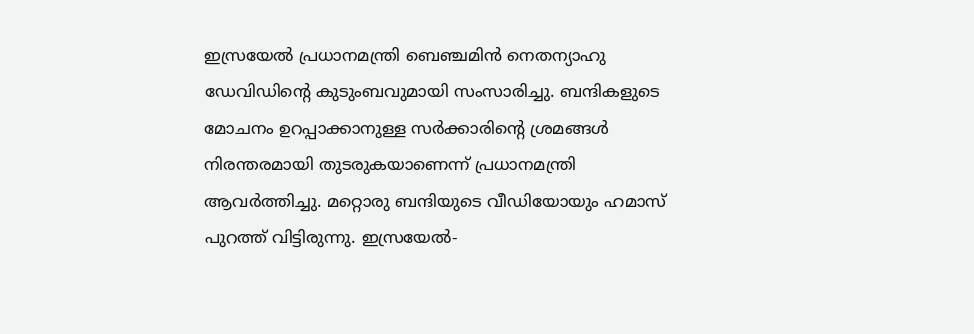ഇസ്രയേല്‍ പ്രധാനമന്ത്രി ബെഞ്ചമിന്‍ നെതന്യാഹു ഡേവിഡിന്റെ കുടുംബവുമായി സംസാരിച്ചു. ബന്ദികളുടെ മോചനം ഉറപ്പാക്കാനുള്ള സര്‍ക്കാരിന്റെ ശ്രമങ്ങള്‍ നിരന്തരമായി തുടരുകയാണെന്ന് പ്രധാനമന്ത്രി ആവര്‍ത്തിച്ചു. മറ്റൊരു ബന്ദിയുടെ വീഡിയോയും ഹമാസ് പുറത്ത് വിട്ടിരുന്നു. ഇസ്രയേല്‍-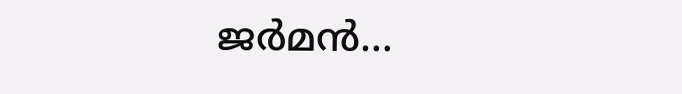ജര്‍മന്‍…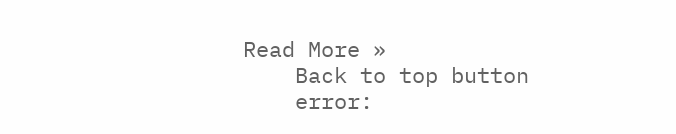Read More »
    Back to top button
    error: